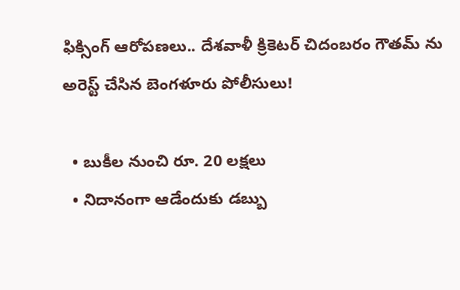ఫిక్సింగ్ ఆరోపణలు.. దేశవాళీ క్రికెటర్ చిదంబరం గౌతమ్ ను అరెస్ట్ చేసిన బెంగళూరు పోలీసులు!

  • బుకీల నుంచి రూ. 20 లక్షలు
  • నిదానంగా ఆడేందుకు డబ్బు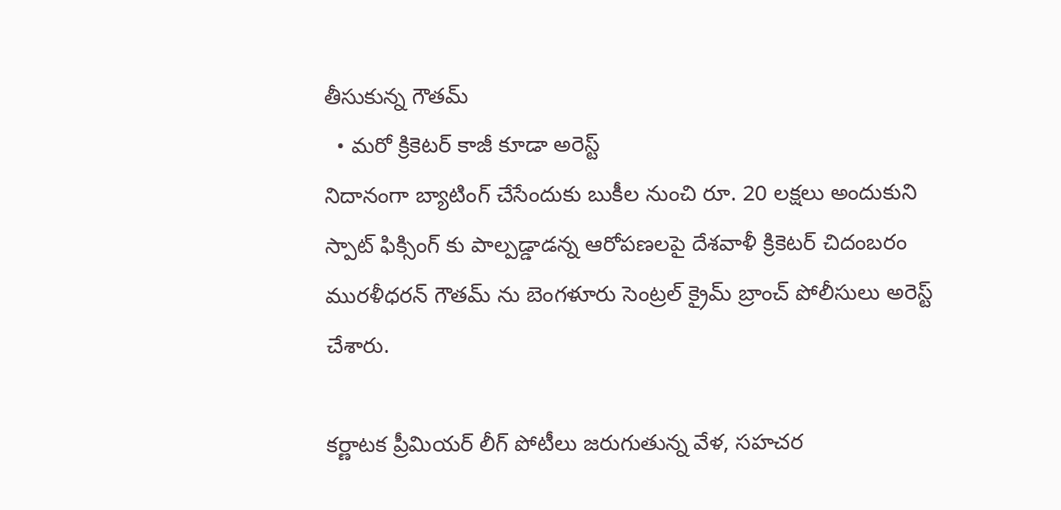తీసుకున్న గౌతమ్
  • మరో క్రికెటర్ కాజీ కూడా అరెస్ట్
నిదానంగా బ్యాటింగ్ చేసేందుకు బుకీల నుంచి రూ. 20 లక్షలు అందుకుని స్పాట్‌ ఫిక్సింగ్‌ కు పాల్పడ్డాడన్న ఆరోపణలపై దేశవాళీ క్రికెటర్‌ చిదంబరం మురళీధరన్‌ గౌతమ్‌ ను బెంగళూరు సెంట్రల్‌ క్రైమ్‌ బ్రాంచ్‌ పోలీసులు అరెస్ట్‌ చేశారు.

కర్ణాటక ప్రీమియర్ లీగ్ పోటీలు జరుగుతున్న వేళ, సహచర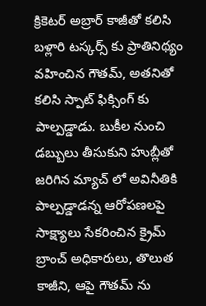క్రికెటర్ అబ్రార్ కాజీతో కలిసి బళ్లారి టస్కర్స్ కు ప్రాతినిథ్యం వహించిన గౌతమ్, అతనితో కలిసి స్పాట్ ఫిక్సింగ్ కు పాల్పడ్డాడు. బుకీల నుంచి డబ్బులు తీసుకుని హుబ్లీతో జరిగిన మ్యాచ్ లో అవినీతికి పాల్పడ్డాడన్న ఆరోపణలపై సాక్ష్యాలు సేకరించిన క్రైమ్ బ్రాంచ్ అధికారులు, తొలుత కాజీని, ఆపై గౌతమ్ ను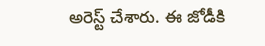అరెస్ట్ చేశారు. ఈ జోడీకి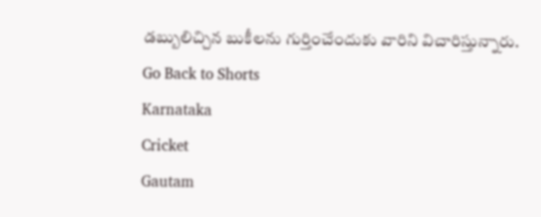డబ్బులిచ్చిన బుకీలను గుర్తించేందుకు వారిని విచారిస్తున్నారు.
Go Back to Shorts
Karnataka
Cricket
Gautam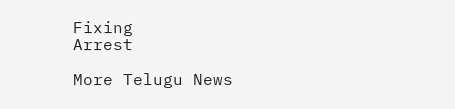Fixing
Arrest

More Telugu News